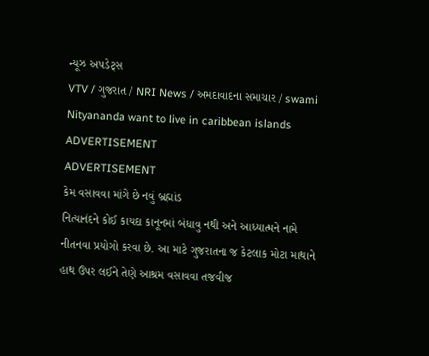ન્યૂઝ અપડેટ્સ
VTV / ગુજરાત / NRI News / અમદાવાદના સમાચાર / swami Nityananda want to live in caribbean islands
ADVERTISEMENT
ADVERTISEMENT
કેમ વસાવવા માંગે છે નવું બ્રહ્માંડ
નિત્યાનંદને કોઈ કાયદા કાનૂનમાં બંધાવુ નથી અને આધ્યાત્મને નામે નીતનવા પ્રયોગો કરવા છે. આ માટે ગુજરાતના જ કેટલાક મોટા માથાને હાથ ઉપર લઈને તેણે આશ્રમ વસાવવા તજવીજ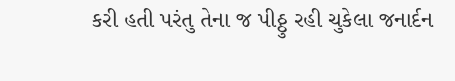કરી હતી પરંતુ તેના જ પીઠ્ઠુ રહી ચુકેલા જનાર્દન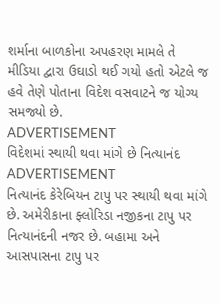શર્માના બાળકોના અપહરણ મામલે તે મીડિયા દ્વારા ઉઘાડો થઈ ગયો હતો એટલે જ હવે તેણે પોતાના વિદેશ વસવાટને જ યોગ્ય સમજ્યો છે.
ADVERTISEMENT
વિદેશમાં સ્થાયી થવા માંગે છે નિત્યાનંદ
ADVERTISEMENT
નિત્યાનંદ કેરેબિયન ટાપુ પર સ્થાયી થવા માંગે છે. અમેરીકાના ફ્લોરિડા નજીકના ટાપુ પર નિત્યાનંદની નજર છે. બહામા અને આસપાસના ટાપુ પર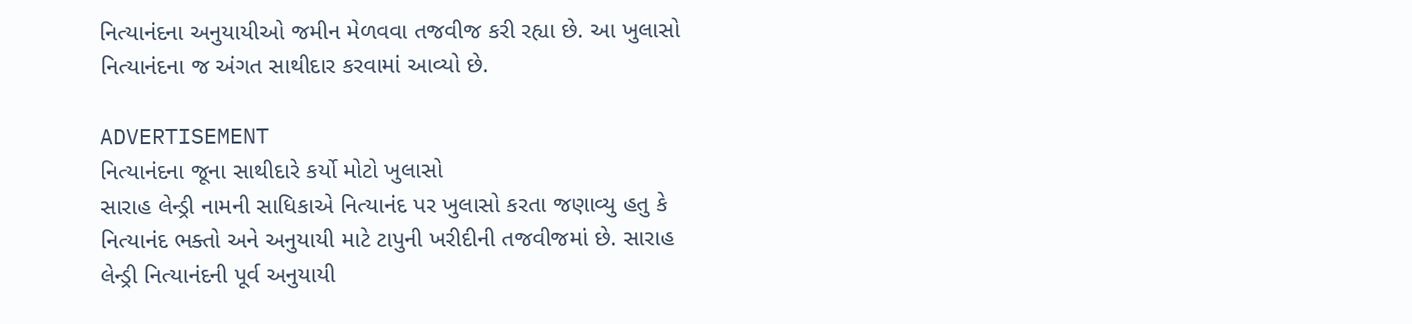નિત્યાનંદના અનુયાયીઓ જમીન મેળવવા તજવીજ કરી રહ્યા છે. આ ખુલાસો નિત્યાનંદના જ અંગત સાથીદાર કરવામાં આવ્યો છે.

ADVERTISEMENT
નિત્યાનંદના જૂના સાથીદારે કર્યો મોટો ખુલાસો
સારાહ લેન્ડ્રી નામની સાધિકાએ નિત્યાનંદ પર ખુલાસો કરતા જણાવ્યુ હતુ કે નિત્યાનંદ ભક્તો અને અનુયાયી માટે ટાપુની ખરીદીની તજવીજમાં છે. સારાહ લેન્ડ્રી નિત્યાનંદની પૂર્વ અનુયાયી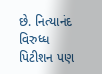છે. નિત્યાનંદ વિરુધ્ધ પિટીશન પણ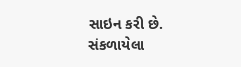સાઇન કરી છે.
સંકળાયેલા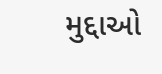મુદ્દાઓ